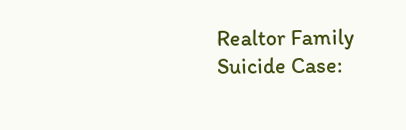Realtor Family Suicide Case: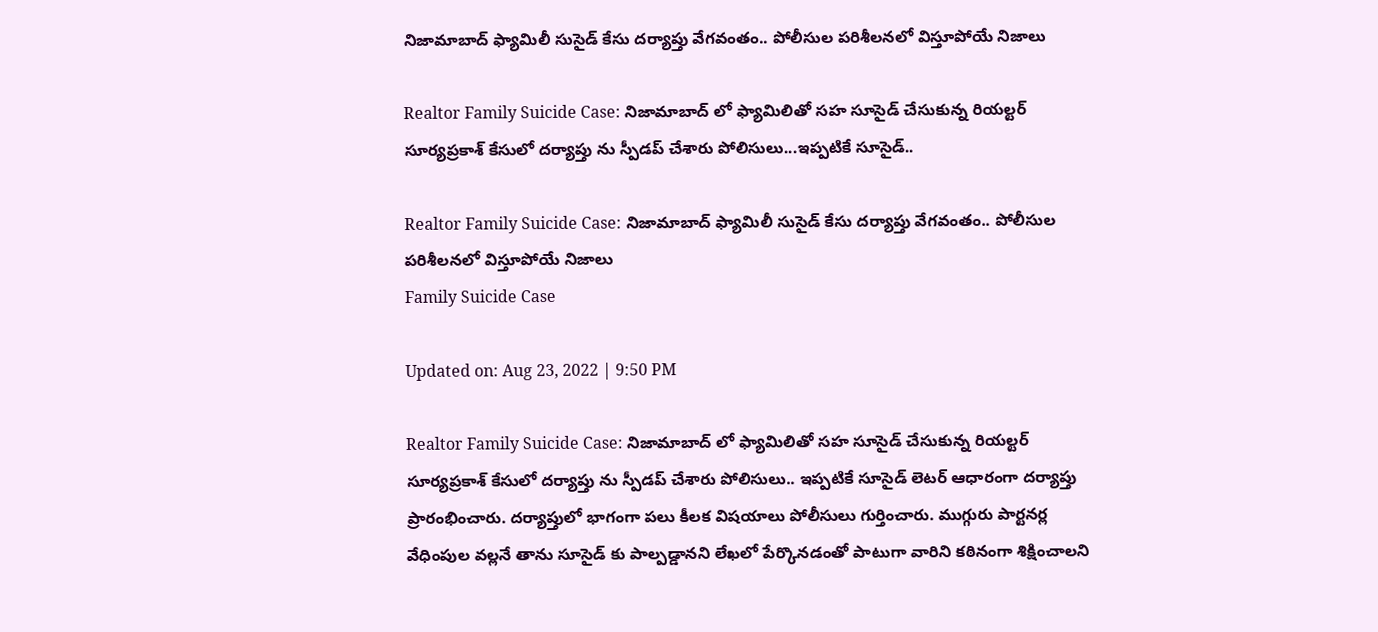నిజామాబాద్‌ ఫ్యామిలీ సుసైడ్‌ కేసు దర్యాప్తు వేగవంతం.. పోలీసుల పరిశీలనలో విస్తూపోయే నిజాలు

Realtor Family Suicide Case: నిజామాబాద్ లో ఫ్యామిలితో స‌హ సూసైడ్ చేసుకున్న రియ‌ల్టర్ సూర్యప్రకాశ్ కేసులో ద‌ర్యాప్తు ను స్పీడప్ చేశారు పోలిసులు...ఇప్పటికే సూసైడ్..

Realtor Family Suicide Case: నిజామాబాద్‌ ఫ్యామిలీ సుసైడ్‌ కేసు దర్యాప్తు వేగవంతం.. పోలీసుల పరిశీలనలో విస్తూపోయే నిజాలు
Family Suicide Case

Updated on: Aug 23, 2022 | 9:50 PM

Realtor Family Suicide Case: నిజామాబాద్ లో ఫ్యామిలితో స‌హ సూసైడ్ చేసుకున్న రియ‌ల్టర్ సూర్యప్రకాశ్ కేసులో ద‌ర్యాప్తు ను స్పీడప్ చేశారు పోలిసులు.. ఇప్పటికే సూసైడ్ లెట‌ర్ ఆధారంగా ద‌ర్యాప్తు ప్రారంభించారు. ద‌ర్యాప్తులో భాగంగా ప‌లు కీల‌క విష‌యాలు పోలీసులు గుర్తించారు. ముగ్గురు పార్టనర్ల వేధింపుల వ‌ల్లనే తాను సూసైడ్ కు పాల్పడ్డాన‌ని లేఖలో పేర్కొన‌డంతో పాటుగా వారిని క‌ఠినంగా శిక్షించాల‌ని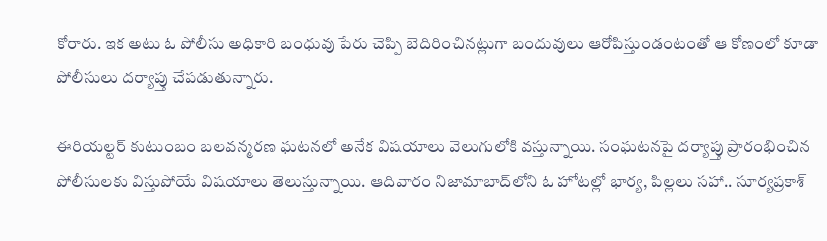కోరారు. ఇక అటు ఓ పోలీసు అధికారి బంధువు పేరు చెప్పి బెదిరించినట్లుగా బందువులు ఆరోపిస్తుండంటంతో ఆ కోణంలో కూడా పోలీసులు ద‌ర్యాప్తు చేపడుతున్నారు.

ఈరియల్టర్ కుటుంబం బలవన్మరణ ఘటనలో అనేక విషయాలు వెలుగులోకి వస్తున్నాయి. సంఘటనపై దర్యాప్తు ప్రారంభించిన పోలీసులకు విస్తుపోయే విషయాలు తెలుస్తున్నాయి. ఆదివారం నిజామాబాద్‌లోని ఓ హోటల్లో భార్య, పిల్లలు సహా.. సూర్యప్రకాశ్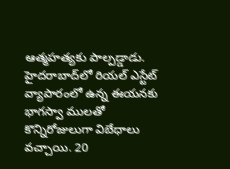ఆత్మహత్యకు పాల్పడ్డాడు. హైదరాబాద్‌లో రియల్ ఎస్టేట్ వ్యాపారంలో ఉన్న ఈయనకు భాగస్వా ములతో కొన్నిరోజులుగా విబేధాలు వచ్చాయి. 20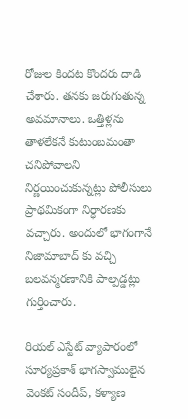రోజుల కిందట కొందరు దాడి చేశారు. తనకు జరుగుతున్న అవమానాలు. ఒత్తిళ్లను తాళలేకనే కుటుంబమంతా చనిపోవాలని నిర్ణయించుకున్నట్లు పోలీసులు ప్రాథమికంగా నిర్ధారణకు వచ్చారు. అందులో భాగంగానే నిజామాబాద్ కు వ‌చ్చి బ‌లవ‌న్మరణానికి పాల్పడ్డట్లు గుర్తించారు.

రియల్ ఎస్టేట్ వ్యాపారంలో సూర్యప్రకాశ్ భాగస్వాములైన వెంకట్ సందీప్, కళ్యాణ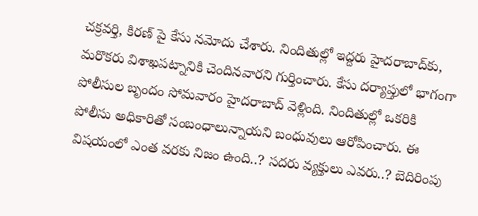చక్రవర్తి, కిరణ్ పై కేసు నమోదు చేశారు. నిందితుల్లో ఇద్దరు హైదరాబాద్‌కు, మరొకరు విశాఖపట్నానికి చెందినవారని గుర్తించారు. కేసు దర్యాప్తులో భాగంగా పోలీసుల బృందం సోమవారం హైదరాబాద్ వెళ్లింది. నిందితుల్లో ఒకరికి పోలీసు అధికారితో సంబంధాలున్నాయని బంధువులు ఆరోపించారు. ఈ విషయంలో ఎంత వరకు నిజం ఉంది..? సదరు వ్యక్తులు ఎవరు..? బెదిరింపు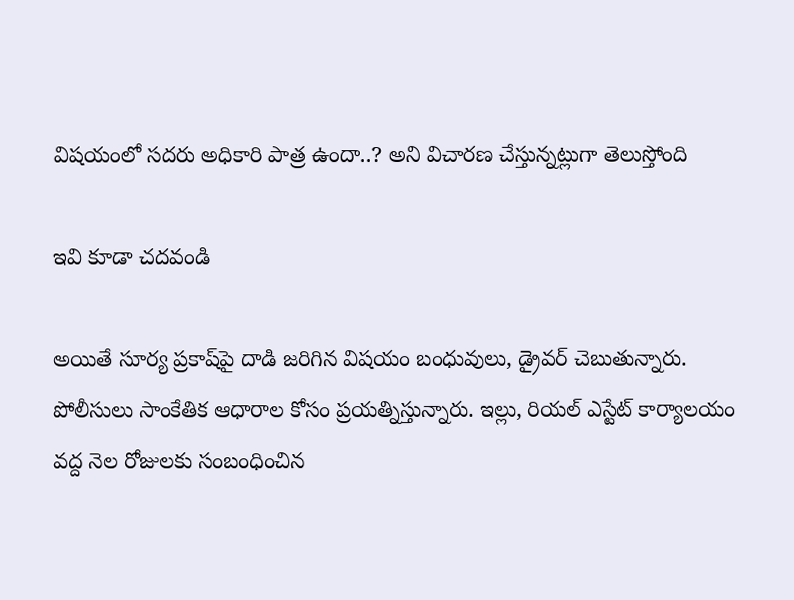విషయంలో సదరు అధికారి పాత్ర ఉందా..? అని విచారణ చేస్తున్నట్లుగా తెలుస్తోంది

ఇవి కూడా చదవండి

అయితే సూర్య ప్రకాష్‌పై దాడి జరిగిన విషయం బంధువులు, డ్రైవర్ చెబుతున్నారు. పోలీసులు సాంకేతిక ఆధారాల కోసం ప్రయత్నిస్తున్నారు. ఇల్లు, రియల్ ఎస్టేట్ కార్యాలయం వద్ద నెల రోజులకు సంబంధించిన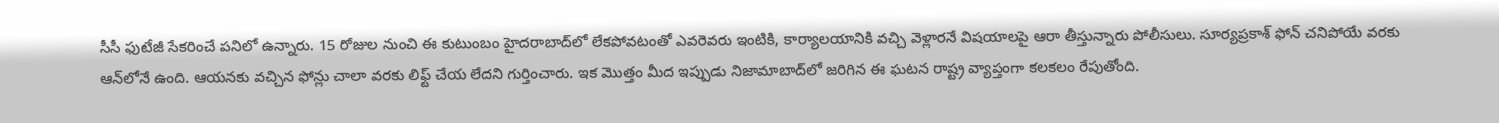సీసీ ఫుటేజీ సేకరించే పనిలో ఉన్నారు. 15 రోజుల నుంచి ఈ కుటుంబం హైదరాబాద్‌లో లేకపోవటంతో ఎవరెవరు ఇంటికి, కార్యాలయానికి వచ్చి వెళ్లారనే విషయాలపై ఆరా తీస్తున్నారు పోలీసులు. సూర్యప్రకాశ్ ఫోన్ చనిపోయే వరకు ఆన్‌లోనే ఉంది. ఆయనకు వచ్చిన ఫోన్లు చాలా వరకు లిఫ్ట్ చేయ లేదని గుర్తించారు. ఇక మొత్తం మీద ఇప్పుడు నిజామాబాద్‌లో జరిగిన ఈ ఘ‌ట‌న రాష్ట్ర వ్యాప్తంగా క‌ల‌క‌లం రేపుతోంది.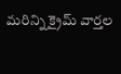మరిన్ని క్రైమ్ వార్తల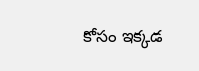కోసం ఇక్కడ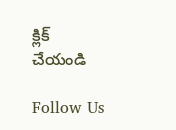క్లిక్ చేయండి

Follow Us